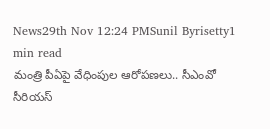News29th Nov 12:24 PMSunil Byrisetty1 min read
మంత్రి పీఏపై వేధింపుల ఆరోపణలు.. సీఎంవో సీరియస్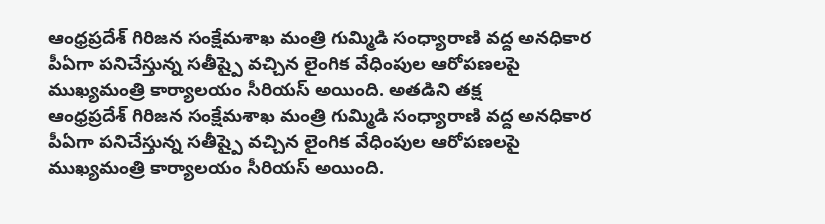ఆంధ్రప్రదేశ్ గిరిజన సంక్షేమశాఖ మంత్రి గుమ్మిడి సంధ్యారాణి వద్ద అనధికార పీఏగా పనిచేస్తున్న సతీష్పై వచ్చిన లైంగిక వేధింపుల ఆరోపణలపై ముఖ్యమంత్రి కార్యాలయం సీరియస్ అయింది. అతడిని తక్ష
ఆంధ్రప్రదేశ్ గిరిజన సంక్షేమశాఖ మంత్రి గుమ్మిడి సంధ్యారాణి వద్ద అనధికార పీఏగా పనిచేస్తున్న సతీష్పై వచ్చిన లైంగిక వేధింపుల ఆరోపణలపై ముఖ్యమంత్రి కార్యాలయం సీరియస్ అయింది.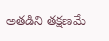అతడిని తక్షణమే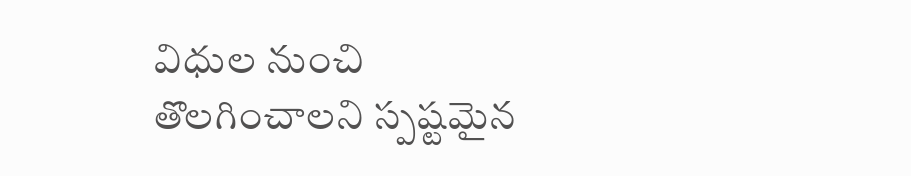విధుల నుంచి తొలగించాలని స్పష్టమైన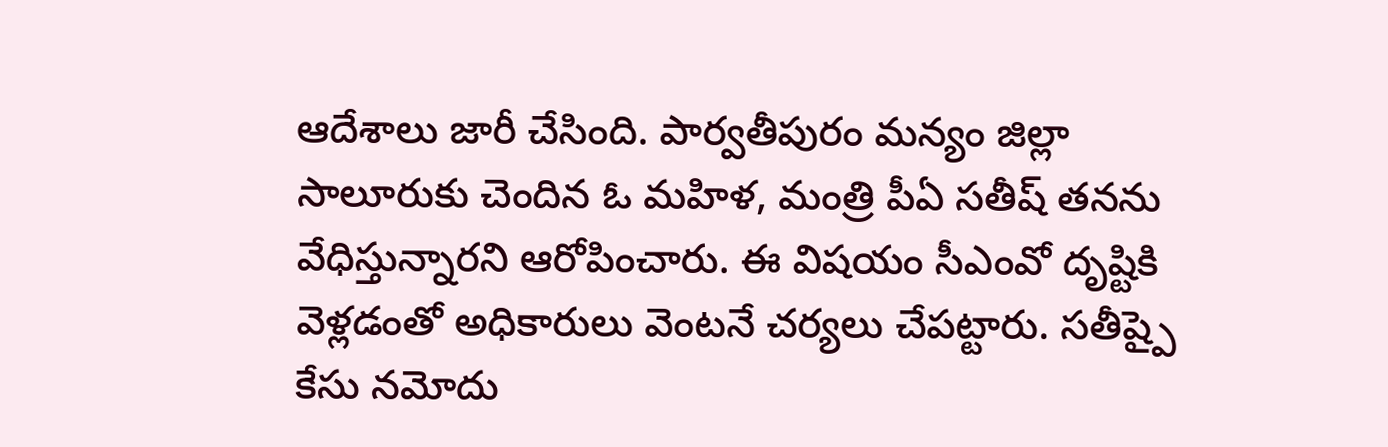ఆదేశాలు జారీ చేసింది. పార్వతీపురం మన్యం జిల్లా సాలూరుకు చెందిన ఓ మహిళ, మంత్రి పీఏ సతీష్ తనను వేధిస్తున్నారని ఆరోపించారు. ఈ విషయం సీఎంవో దృష్టికి వెళ్లడంతో అధికారులు వెంటనే చర్యలు చేపట్టారు. సతీష్పై కేసు నమోదు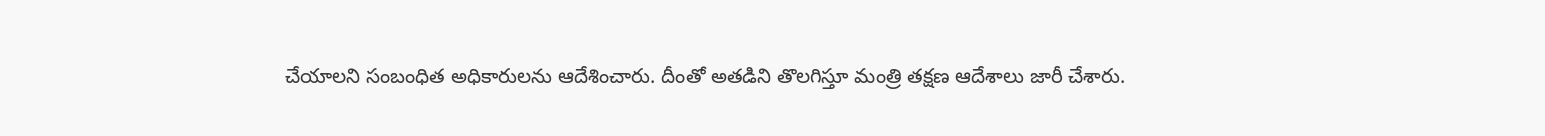చేయాలని సంబంధిత అధికారులను ఆదేశించారు. దీంతో అతడిని తొలగిస్తూ మంత్రి తక్షణ ఆదేశాలు జారీ చేశారు.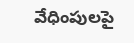వేధింపులపై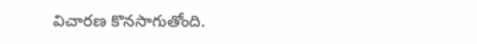విచారణ కొనసాగుతోంది.